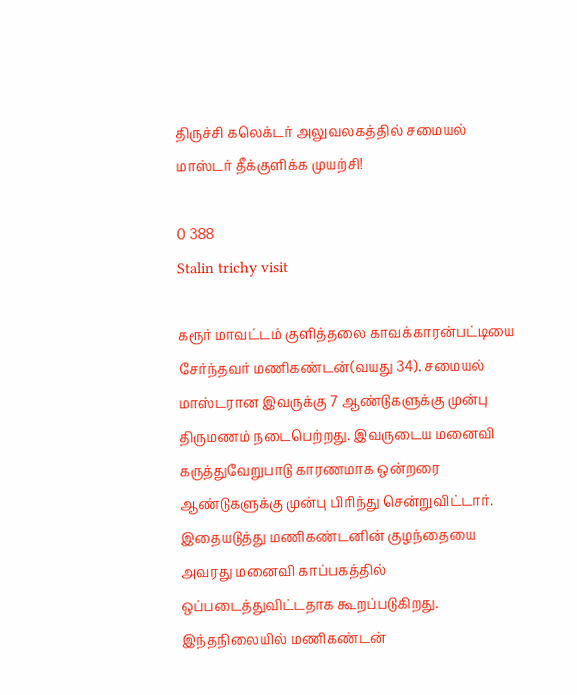திருச்சி கலெக்டர் அலுவலகத்தில் சமையல் மாஸ்டர் தீக்குளிக்க முயற்சி!

0 388
Stalin trichy visit

கரூர் மாவட்டம் குளித்தலை காவக்காரன்பட்டியை சேர்ந்தவர் மணிகண்டன்(வயது 34). சமையல் மாஸ்டரான இவருக்கு 7 ஆண்டுகளுக்கு முன்பு திருமணம் நடைபெற்றது. இவருடைய மனைவி கருத்துவேறுபாடு காரணமாக ஒன்றரை ஆண்டுகளுக்கு முன்பு பிரிந்து சென்றுவிட்டார். இதையடுத்து மணிகண்டனின் குழந்தையை அவரது மனைவி காப்பகத்தில் ஒப்படைத்துவிட்டதாக கூறப்படுகிறது. இந்தநிலையில் மணிகண்டன்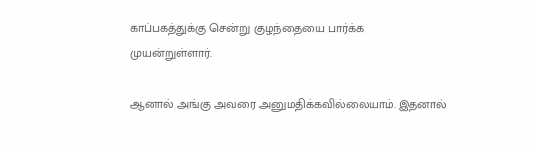காப்பகத்துக்கு சென்று குழந்தையை பார்க்க முயன்றுள்ளார்.

ஆனால் அங்கு அவரை அனுமதிக்கவில்லையாம். இதனால்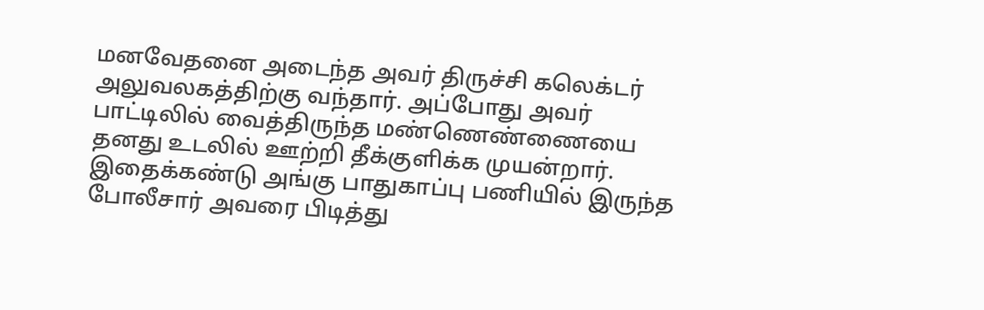மனவேதனை அடைந்த அவர் திருச்சி கலெக்டர் அலுவலகத்திற்கு வந்தார். அப்போது அவர் பாட்டிலில் வைத்திருந்த மண்ணெண்ணையை தனது உடலில் ஊற்றி தீக்குளிக்க முயன்றார். இதைக்கண்டு அங்கு பாதுகாப்பு பணியில் இருந்த போலீசார் அவரை பிடித்து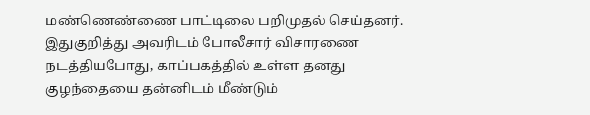மண்ணெண்ணை பாட்டிலை பறிமுதல் செய்தனர். இதுகுறித்து அவரிடம் போலீசார் விசாரணை நடத்தியபோது, காப்பகத்தில் உள்ள தனது குழந்தையை தன்னிடம் மீண்டும்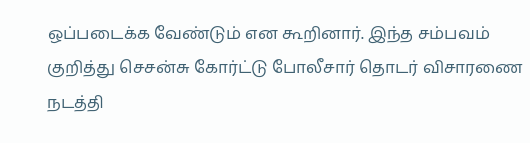ஒப்படைக்க வேண்டும் என கூறினார். இந்த சம்பவம் குறித்து செசன்சு கோர்ட்டு போலீசார் தொடர் விசாரணை நடத்தி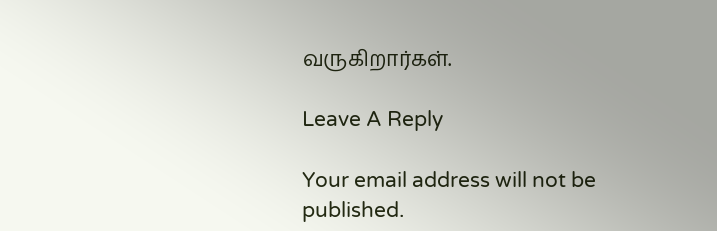வருகிறார்கள்.

Leave A Reply

Your email address will not be published.